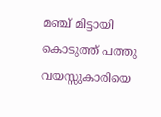മഞ്ച് മിട്ടായി കൊടുത്ത് പത്തു വയസ്സുകാരിയെ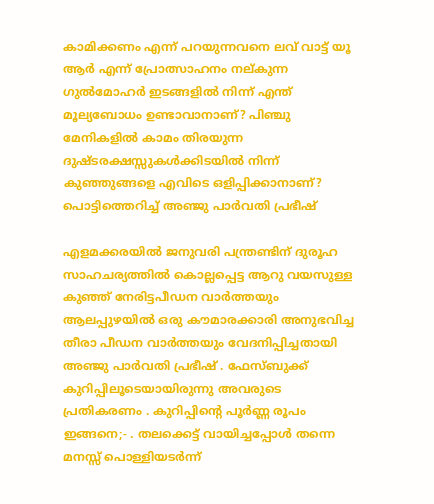കാമിക്കണം എന്ന് പറയുന്നവനെ ലവ് വാട്ട് യൂ ആർ എന്ന് പ്രോത്സാഹനം നല്കുന്ന ഗുൽമോഹർ ഇടങ്ങളിൽ നിന്ന് എന്ത് മൂല്യബോധം ഉണ്ടാവാനാണ്? പിഞ്ചു മേനികളിൽ കാമം തിരയുന്ന ദുഷ്ടരക്ഷസ്സുകൾക്കിടയിൽ നിന്ന് കുഞ്ഞുങ്ങളെ എവിടെ ഒളിപ്പിക്കാനാണ്? പൊട്ടിത്തെറിച്ച് അഞ്ജു പാർവതി പ്രഭീഷ്

എളമക്കരയിൽ ജനുവരി പന്ത്രണ്ടിന് ദുരൂഹ സാഹചര്യത്തിൽ കൊല്ലപ്പെട്ട ആറു വയസുള്ള കുഞ്ഞ് നേരിട്ടപീഡന വാർത്തയും ആലപ്പുഴയിൽ ഒരു കൗമാരക്കാരി അനുഭവിച്ച തീരാ പീഡന വാർത്തയും വേദനിപ്പിച്ചതായി അഞ്ജു പാർവതി പ്രഭീഷ് . ഫേസ്ബുക്ക് കുറിപ്പിലൂടെയായിരുന്നു അവരുടെ പ്രതികരണം . കുറിപ്പിന്റെ പൂർണ്ണ രൂപം ഇങ്ങനെ;- . തലക്കെട്ട് വായിച്ചപ്പോൾ തന്നെ മനസ്സ് പൊള്ളിയടർന്ന്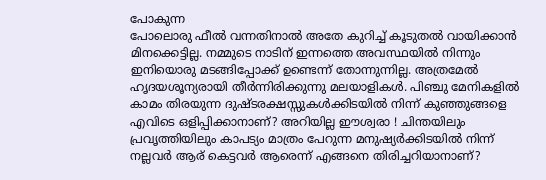പോകുന്ന
പോലൊരു ഫീൽ വന്നതിനാൽ അതേ കുറിച്ച് കൂടുതൽ വായിക്കാൻ മിനക്കെട്ടില്ല. നമ്മുടെ നാടിന് ഇന്നത്തെ അവസ്ഥയിൽ നിന്നും ഇനിയൊരു മടങ്ങിപ്പോക്ക് ഉണ്ടെന്ന് തോന്നുന്നില്ല. അത്രമേൽ ഹൃദയശൂന്യരായി തീർന്നിരിക്കുന്നു മലയാളികൾ. പിഞ്ചു മേനികളിൽ കാമം തിരയുന്ന ദുഷ്ടരക്ഷസ്സുകൾക്കിടയിൽ നിന്ന് കുഞ്ഞുങ്ങളെ എവിടെ ഒളിപ്പിക്കാനാണ്? അറിയില്ല ഈശ്വരാ ! ചിന്തയിലും പ്രവൃത്തിയിലും കാപട്യം മാത്രം പേറുന്ന മനുഷ്യർക്കിടയിൽ നിന്ന് നല്ലവർ ആര് കെട്ടവർ ആരെന്ന് എങ്ങനെ തിരിച്ചറിയാനാണ്?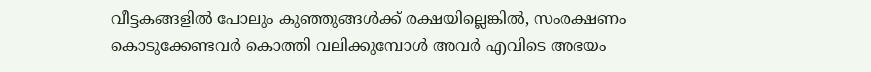വീട്ടകങ്ങളിൽ പോലും കുഞ്ഞുങ്ങൾക്ക് രക്ഷയില്ലെങ്കിൽ, സംരക്ഷണം കൊടുക്കേണ്ടവർ കൊത്തി വലിക്കുമ്പോൾ അവർ എവിടെ അഭയം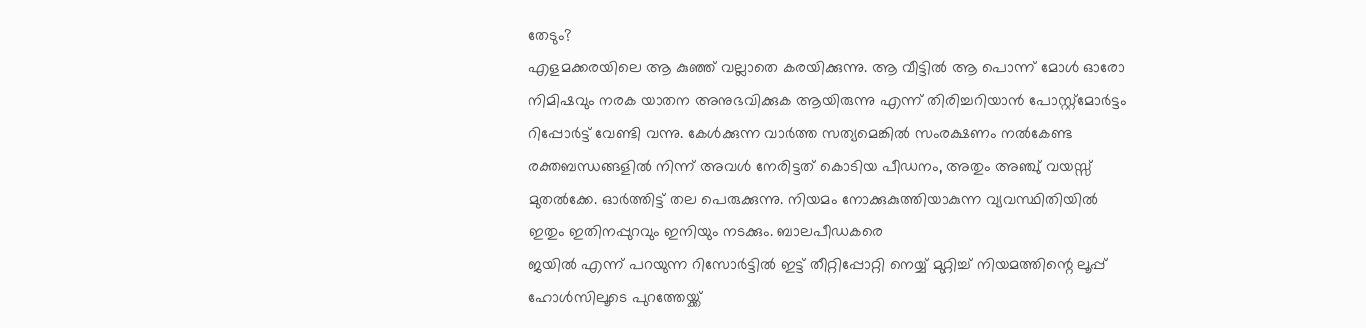തേടും?
എളമക്കരയിലെ ആ കുഞ്ഞ് വല്ലാതെ കരയിക്കുന്നു. ആ വീട്ടിൽ ആ പൊന്ന് മോൾ ഓരോ നിമിഷവും നരക യാതന അനുഭവിക്കുക ആയിരുന്നു എന്ന് തിരിച്ചറിയാൻ പോസ്റ്റ്മോർട്ടം റിപ്പോർട്ട് വേണ്ടി വന്നു. കേൾക്കുന്ന വാർത്ത സത്യമെങ്കിൽ സംരക്ഷണം നൽകേണ്ട രക്തബന്ധങ്ങളിൽ നിന്ന് അവൾ നേരിട്ടത് കൊടിയ പീഡനം, അതും അഞ്ചു് വയസ്സ് മുതൽക്കേ. ഓർത്തിട്ട് തല പെരുക്കുന്നു. നിയമം നോക്കുകുത്തിയാകുന്ന വ്യവസ്ഥിതിയിൽ ഇതും ഇതിനപ്പുറവും ഇനിയും നടക്കും. ബാലപീഡകരെ
ജയിൽ എന്ന് പറയുന്ന റിസോർട്ടിൽ ഇട്ട് തീറ്റിപ്പോറ്റി നെയ്യ് മുറ്റിച്ച് നിയമത്തിന്റെ ലൂപ്പ് ഹോൾസിലൂടെ പുറത്തേയ്ക്ക്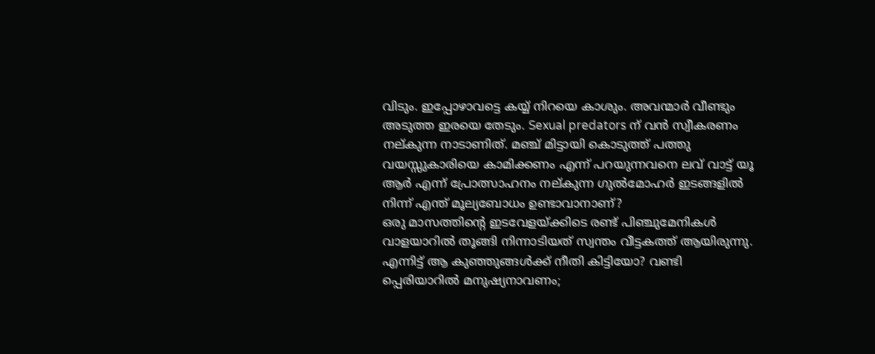വിടും. ഇപ്പോഴാവട്ടെ കയ്യ് നിറയെ കാശും. അവന്മാർ വീണ്ടും അടുത്ത ഇരയെ തേടും. Sexual predators ന് വൻ സ്വീകരണം നല്കുന്ന നാടാണിത്. മഞ്ച് മിട്ടായി കൊടുത്ത് പത്തു വയസ്സുകാരിയെ കാമിക്കണം എന്ന് പറയുന്നവനെ ലവ് വാട്ട് യൂ ആർ എന്ന് പ്രോത്സാഹനം നല്കുന്ന ഗുൽമോഹർ ഇടങ്ങളിൽ നിന്ന് എന്ത് മൂല്യബോധം ഉണ്ടാവാനാണ്?
ഒരു മാസത്തിന്റെ ഇടവേളയ്ക്കിടെ രണ്ട് പിഞ്ചുമേനികൾ വാളയാറിൽ തൂങ്ങി നിന്നാടിയത് സ്വന്തം വീട്ടകത്ത് ആയിരുന്നു. എന്നിട്ട് ആ കുഞ്ഞുങ്ങൾക്ക് നീതി കിട്ടിയോ? വണ്ടി പ്പെരിയാറിൽ മനുഷ്യനാവണം;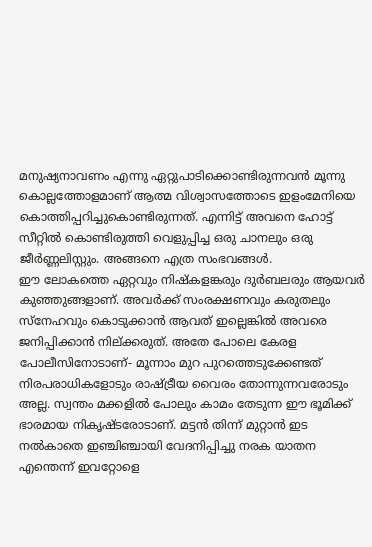മനുഷ്യനാവണം എന്നു ഏറ്റുപാടിക്കൊണ്ടിരുന്നവൻ മൂന്നു കൊല്ലത്തോളമാണ് ആത്മ വിശ്വാസത്തോടെ ഇളംമേനിയെ കൊത്തിപ്പറിച്ചുകൊണ്ടിരുന്നത്. എന്നിട്ട് അവനെ ഹോട്ട് സീറ്റിൽ കൊണ്ടിരുത്തി വെളുപ്പിച്ച ഒരു ചാനലും ഒരു ജീർണ്ണലിസ്റ്റും. അങ്ങനെ എത്ര സംഭവങ്ങൾ.
ഈ ലോകത്തെ ഏറ്റവും നിഷ്കളങ്കരും ദുർബലരും ആയവർ കുഞ്ഞുങ്ങളാണ്. അവർക്ക് സംരക്ഷണവും കരുതലും സ്നേഹവും കൊടുക്കാൻ ആവത് ഇല്ലെങ്കിൽ അവരെ ജനിപ്പിക്കാൻ നില്ക്കരുത്. അതേ പോലെ കേരള പോലീസിനോടാണ്- മൂന്നാം മുറ പുറത്തെടുക്കേണ്ടത് നിരപരാധികളോടും രാഷ്ട്രീയ വൈരം തോന്നുന്നവരോടും അല്ല. സ്വന്തം മക്കളിൽ പോലും കാമം തേടുന്ന ഈ ഭൂമിക്ക് ഭാരമായ നികൃഷ്ടരോടാണ്. മട്ടൻ തിന്ന് മുറ്റാൻ ഇട നൽകാതെ ഇഞ്ചിഞ്ചായി വേദനിപ്പിച്ചു നരക യാതന എന്തെന്ന് ഇവറ്റോളെ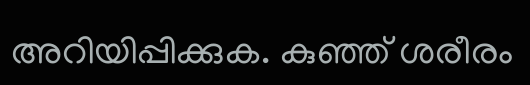അറിയിപ്പിക്കുക. കുഞ്ഞ് ശരീരം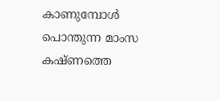കാണുമ്പോൾ പൊന്തുന്ന മാംസ കഷ്ണത്തെ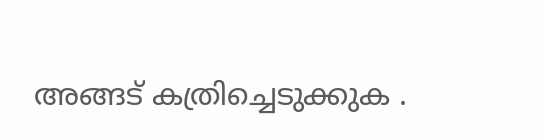അങ്ങട് കത്രിച്ചെടുക്കുക .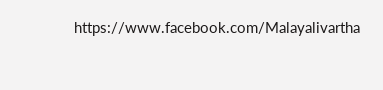https://www.facebook.com/Malayalivartha